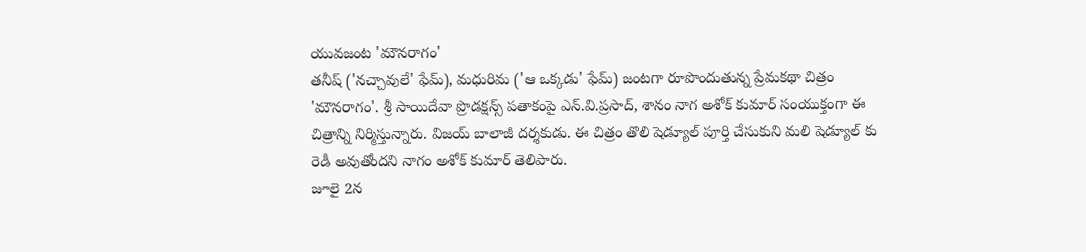యువజంట 'మౌనరాగం'
తనీష్ ('నచ్చావులే' ఫేమ్), మధురిమ ('ఆ ఒక్కడు' ఫేమ్) జంటగా రూపొందుతున్న ప్రేమకథా చిత్రం 'మౌనరాగం'. శ్రీ సాయిదేవా ప్రొడక్షన్స్ పతాకంపై ఎన్.వి.ప్రసాద్, శానం నాగ అశోక్ కుమార్ సంయుక్తంగా ఈ చిత్రాన్ని నిర్మిస్తున్నారు. విజయ్ బాలాజీ దర్శకుడు. ఈ చిత్రం తొలి షెడ్యూల్ పూర్తి చేసుకుని మలి షెడ్యూల్ కు రెడీ అవుతోందని నాగం అశోక్ కుమార్ తెలిపారు.
జూలై 2న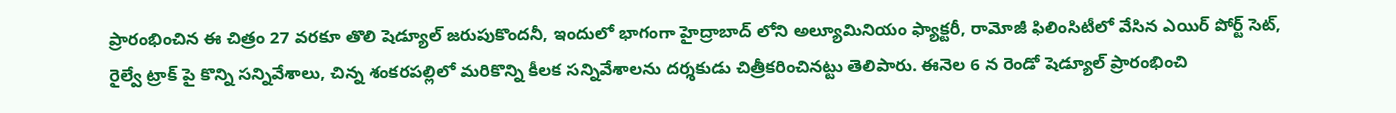ప్రారంభించిన ఈ చిత్రం 27 వరకూ తొలి షెడ్యూల్ జరుపుకొందనీ, ఇందులో భాగంగా హైద్రాబాద్ లోని అల్యూమినియం ఫ్యాక్టరీ, రామోజీ ఫిలింసిటీలో వేసిన ఎయిర్ పోర్ట్ సెట్, రైల్వే ట్రాక్ పై కొన్ని సన్నివేశాలు, చిన్న శంకరపల్లిలో మరికొన్ని కీలక సన్నివేశాలను దర్శకుడు చిత్రీకరించినట్టు తెలిపారు. ఈనెల 6 న రెండో షెడ్యూల్ ప్రారంభించి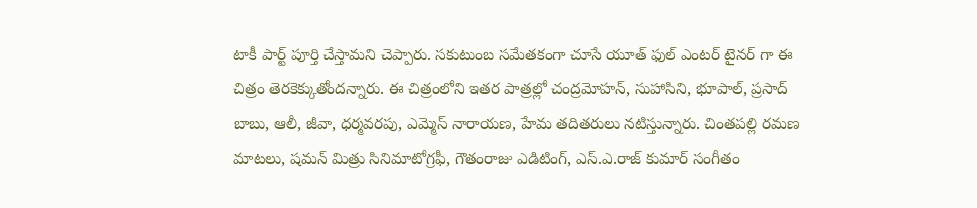టాకీ పార్ట్ పూర్తి చేస్తామని చెప్పారు. సకుటుంబ సమేతకంగా చూసే యూత్ ఫుల్ ఎంటర్ టైనర్ గా ఈ చిత్రం తెరకెక్కుతోందన్నారు. ఈ చిత్రంలోని ఇతర పాత్రల్లో చంద్రమోహన్, సుహాసిని, భూపాల్, ప్రసాద్ బాబు, ఆలీ, జీవా, ధర్మవరపు, ఎమ్మెస్ నారాయణ, హేమ తదితరులు నటిస్తున్నారు. చింతపల్లి రమణ మాటలు, షమన్ మిత్రు సినిమాటోగ్రఫీ, గౌతంరాజు ఎడిటింగ్, ఎస్.ఎ.రాజ్ కుమార్ సంగీతం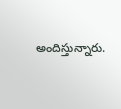అందిస్తున్నారు.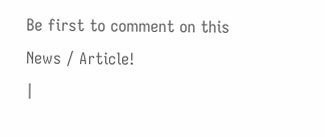Be first to comment on this News / Article!
|